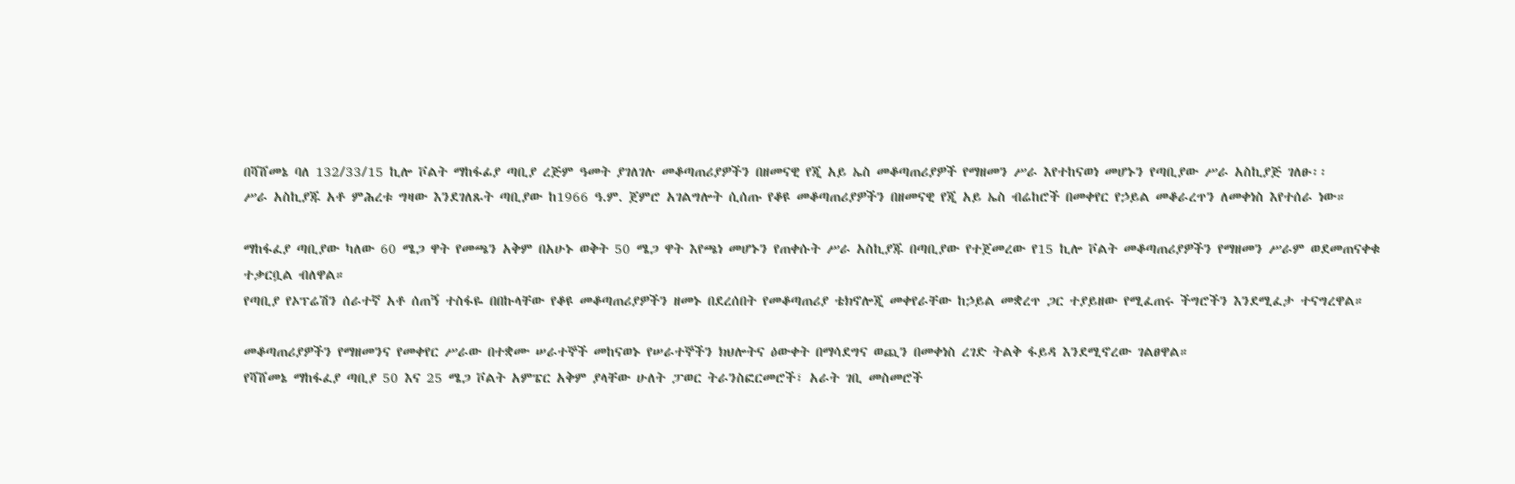በሻሸመኔ ባለ 132/33/15 ኪሎ ቮልት ማከፋፊያ ጣቢያ ረጅም ዓመት ያገለገሉ መቆጣጠሪያዎችን በዘመናዊ የጂ አይ ኤስ መቆጣጠሪያዎች የማዘመን ሥራ እየተከናወነ መሆኑን የጣቢያው ሥራ አስኪያጅ ገለፁ፡፡
ሥራ አስኪያጁ አቶ ምሕረቱ ግዛው እንደገለጹት ጣቢያው ከ1966 ዓ.ም. ጀምሮ አገልግሎት ሲሰጡ የቆዩ መቆጣጠሪያዎችን በዘመናዊ የጂ አይ ኤስ ብሬከሮች በመቀየር የኃይል መቆራረጥን ለመቀነስ እየተሰራ ነው።

ማከፋፈያ ጣቢያው ካለው 60 ሜጋ ዋት የመጫን አቅም በአሁኑ ወቅት 50 ሜጋ ዋት እየጫነ መሆኑን የጠቀሱት ሥራ አስኪያጁ በጣቢያው የተጀመረው የ15 ኪሎ ቮልት መቆጣጠሪያዎችን የማዘመን ሥራም ወደመጠናቀቁ ተቃርቧል ብለዋል።
የጣቢያ የኦፕሬሽን ሰራተኛ አቶ ሰጠኝ ተስፋዬ በበኩላቸው የቆዩ መቆጣጠሪያዎችን ዘመኑ በደረሰበት የመቆጣጠሪያ ቴክኖሎጂ መቀየራቸው ከኃይል መቋረጥ ጋር ተያይዘው የሚፈጠሩ ችግሮችን እንደሚፈታ ተናግረዋል።

መቆጣጠሪያዎችን የማዘመንና የመቀየር ሥራው በተቋሙ ሠራተኞች መከናወኑ የሠራተኞችን ክህሎትና ዕውቀት በማሳደግና ወጪን በመቀነስ ረገድ ትልቅ ፋይዳ እንደሚኖረው ገልፀዋል።
የሻሸመኔ ማከፋፈያ ጣቢያ 50 እና 25 ሜጋ ቮልት አምፔር አቅም ያላቸው ሁለት ፓወር ትራንስፎርመሮች፣ አራት ገቢ መስመሮች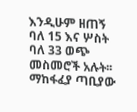እንዲሁም ዘጠኝ ባለ 15 እና ሦስት ባለ 33 ወጭ መስመሮች አሉት፡፡
ማከፋፈያ ጣቢያው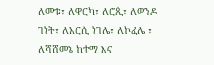ለመቱ፣ ለዋርካ፣ ለሮጲ፣ ለወንዶ ገነት፣ ለአርሲ ነገሌ፣ ለኮፈሌ ፣ ለሻሸመኔ ከተማ እና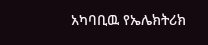አካባቢዉ የኤሌክትሪክ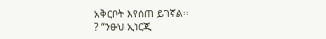አቅርቦት እየሰጠ ይገኛል፡፡
? “ንፁህ ኢነርጂ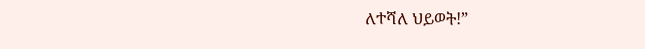ለተሻለ ህይወት!”